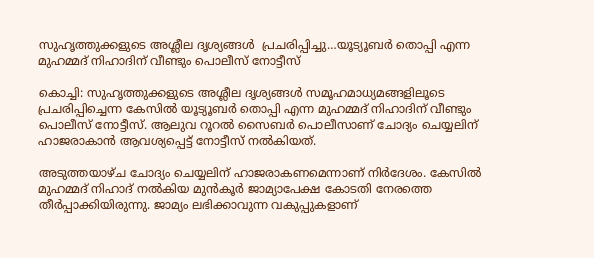സുഹൃത്തുക്കളുടെ അശ്ലീല ദൃശ്യങ്ങൾ  പ്രചരിപ്പിച്ചു…യൂട്യൂബർ തൊപ്പി എന്ന മുഹമ്മദ് നിഹാദിന് വീണ്ടും പൊലീസ് നോട്ടീസ്

കൊച്ചി: സുഹൃത്തുക്കളുടെ അശ്ലീല ദൃശ്യങ്ങൾ സമൂഹമാധ്യമങ്ങളിലൂടെ പ്രചരിപ്പിച്ചെന്ന കേസിൽ യൂട്യൂബർ തൊപ്പി എന്ന മുഹമ്മദ് നിഹാദിന് വീണ്ടും പൊലീസ് നോട്ടീസ്. ആലുവ റൂറൽ സൈബർ പൊലീസാണ് ചോദ്യം ചെയ്യലിന് ഹാജരാകാൻ ആവശ്യപ്പെട്ട് നോട്ടീസ് നൽകിയത്.

അടുത്തയാഴ്ച ചോദ്യം ചെയ്യലിന് ഹാജരാകണമെന്നാണ് നിർദേശം. കേസിൽ മുഹമ്മദ് നിഹാദ് നൽകിയ മുൻകൂർ ജാമ്യാപേക്ഷ കോടതി നേരത്തെ തീർപ്പാക്കിയിരുന്നു. ജാമ്യം ലഭിക്കാവുന്ന വകുപ്പുകളാണ്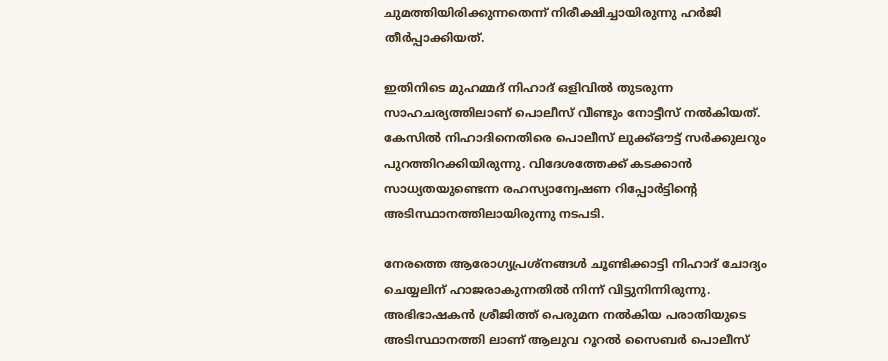ചുമത്തിയിരിക്കുന്നതെന്ന് നിരീക്ഷിച്ചായിരുന്നു ഹർജി തീർപ്പാക്കിയത്.

ഇതിനിടെ മുഹമ്മദ് നിഹാദ് ഒളിവിൽ തുടരുന്ന സാഹചര്യത്തിലാണ് പൊലീസ് വീണ്ടും നോട്ടീസ് നൽകിയത്. കേസിൽ നിഹാദിനെതിരെ പൊലീസ് ലുക്ക്ഔട്ട് സർക്കുലറും പുറത്തിറക്കിയിരുന്നു. വിദേശത്തേക്ക് കടക്കാൻ സാധ്യതയുണ്ടെന്ന രഹസ്യാന്വേഷണ റിപ്പോർട്ടിന്റെ അടിസ്ഥാനത്തിലായിരുന്നു നടപടി.

നേരത്തെ ആരോഗ്യപ്രശ്നങ്ങൾ ചൂണ്ടിക്കാട്ടി നിഹാദ് ചോദ്യം ചെയ്യലിന് ഹാജരാകുന്നതിൽ നിന്ന് വിട്ടുനിന്നിരുന്നു. അഭിഭാഷകൻ ശ്രീജിത്ത് പെരുമന നൽകിയ പരാതിയുടെ അടിസ്ഥാനത്തി ലാണ് ആലുവ റൂറൽ സൈബർ പൊലീസ്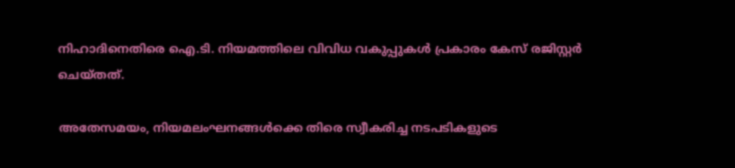നിഹാദിനെതിരെ ഐ.ടി. നിയമത്തിലെ വിവിധ വകുപ്പുകൾ പ്രകാരം കേസ് രജിസ്റ്റർ ചെയ്തത്.

അതേസമയം, നിയമലംഘനങ്ങൾക്കെ തിരെ സ്വീകരിച്ച നടപടികളുടെ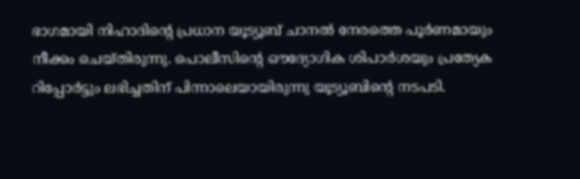ഭാഗമായി നിഹാദിന്റെ പ്രധാന യൂട്യൂബ് ചാനൽ നേരത്തെ പൂർണമായും നീക്കം ചെയ്തിരുന്നു. പൊലീസിന്റെ ഔദ്യോഗിക ശിപാർശയും പ്രത്യേക റിപ്പോർട്ടും ലഭിച്ചതിന് പിന്നാലെയായിരുന്നു യൂട്യൂബിന്റെ നടപടി.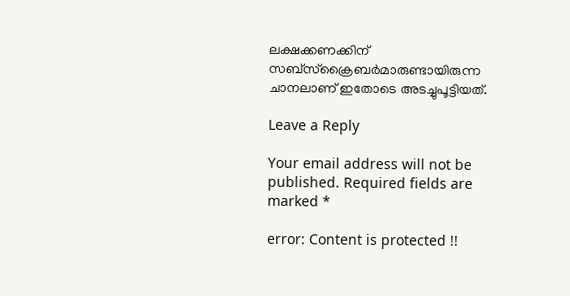ലക്ഷക്കണക്കിന് സബ്സ്ക്രൈബർമാരുണ്ടായിരുന്ന ചാനലാണ് ഇതോടെ അടച്ചുപൂട്ടിയത്.

Leave a Reply

Your email address will not be published. Required fields are marked *

error: Content is protected !!